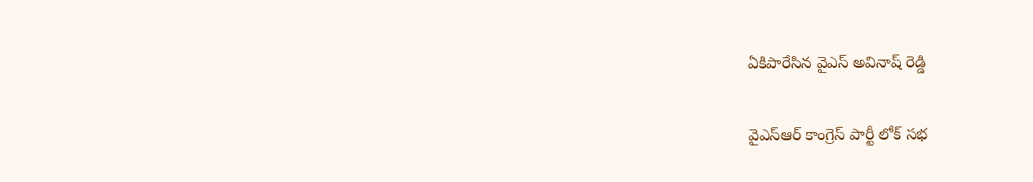ఏకిపారేసిన వైఎస్ అవినాష్ రెడ్డి

వైఎస్ఆర్ కాంగ్రెస్ పార్టీ లోక్ సభ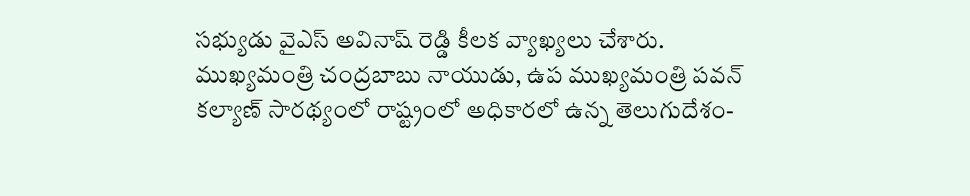సభ్యుడు వైఎస్ అవినాష్ రెడ్డి కీలక వ్యాఖ్యలు చేశారు. ముఖ్యమంత్రి చంద్రబాబు నాయుడు, ఉప ముఖ్యమంత్రి పవన్ కల్యాణ్ సారథ్యంలో రాష్ట్రంలో అధికారలో ఉన్న తెలుగుదేశం-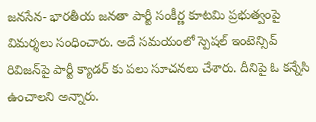జనసేన- భారతీయ జనతా పార్టీ సంకీర్ణ కూటమి ప్రభుత్వంపై విమర్శలు సంధించారు. అదే సమయంలో స్పెషల్‌ ఇంటెన్సివ్‌ రివిజన్‌పై పార్టీ క్యాడర్ కు పలు సూచనలు చేశారు. దీనిపై ఓ కన్నేసి ఉంచాలని అన్నారు.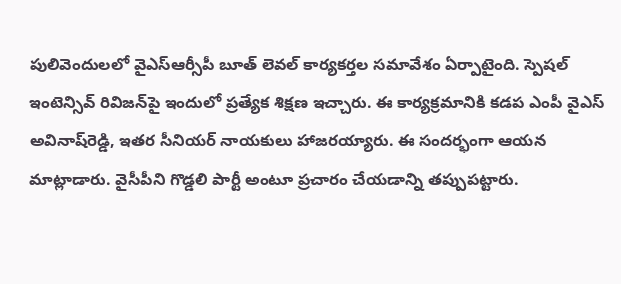పులివెందులలో వైఎస్ఆర్సీపీ బూత్‌ లెవల్‌ కార్యకర్తల సమావేశం ఏర్పాటైంది. స్పెషల్‌ ఇంటెన్సివ్‌ రివిజన్‌పై ఇందులో ప్రత్యేక శిక్షణ ఇచ్చారు. ఈ కార్యక్రమానికి కడప ఎంపీ వైఎస్ అవినాష్‌రెడ్డి, ఇతర సీనియర్ నాయకులు హాజరయ్యారు. ఈ సందర్భంగా ఆయన మాట్లాడారు. వైసీపీని గొడ్డలి పార్టీ అంటూ ప్రచారం చేయడాన్ని తప్పుపట్టారు.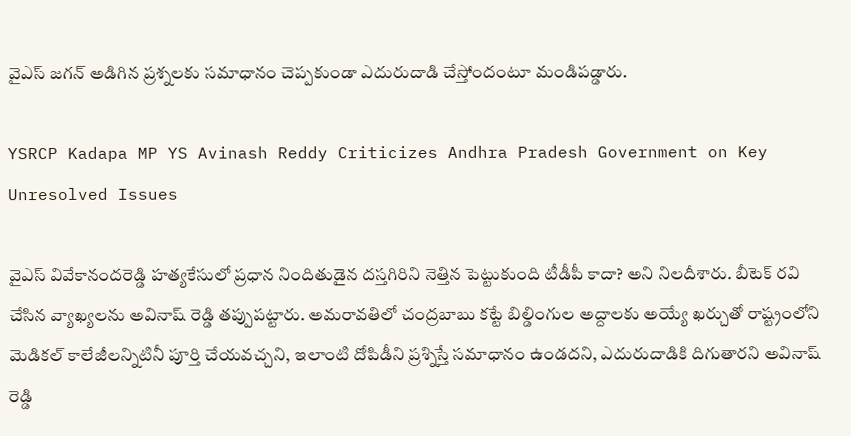వైఎస్‌ జగన్‌ అడిగిన ప్రశ్నలకు సమాధానం చెప్పకుండా ఎదురుదాడి చేస్తోందంటూ మండిపడ్డారు.

YSRCP Kadapa MP YS Avinash Reddy Criticizes Andhra Pradesh Government on Key Unresolved Issues

వైఎస్ వివేకానందరెడ్డి హత్యకేసులో ప్రధాన నిందితుడైన దస్తగిరిని నెత్తిన పెట్టుకుంది టీడీపీ కాదా? అని నిలదీశారు. బీటెక్‌ రవి చేసిన వ్యాఖ్యలను అవినాష్ రెడ్డి తప్పుపట్టారు. అమరావతిలో చంద్రబాబు కట్టే బిల్డింగుల అద్దాలకు అయ్యే ఖర్చుతో రాష్ట్రంలోని మెడికల్‌ కాలేజీలన్నిటినీ పూర్తి చేయవచ్చని, ఇలాంటి దోపిడీని ప్రశ్నిస్తే సమాధానం ఉండదని, ఎదురుదాడికి దిగుతారని అవినాష్ రెడ్డి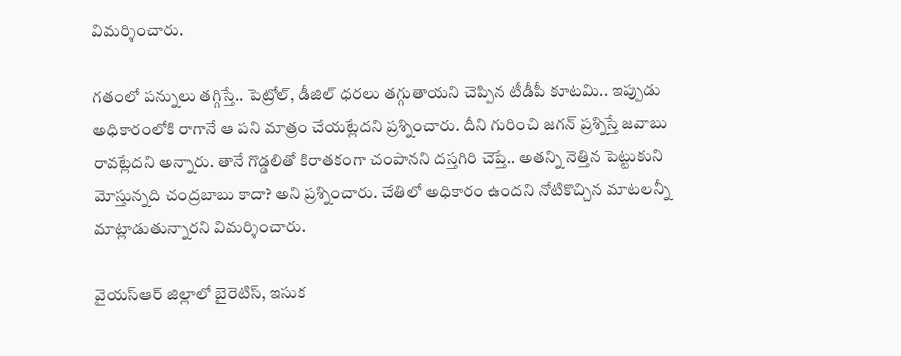విమర్శించారు.

గతంలో పన్నులు తగ్గిస్తే.. పెట్రోల్, డీజిల్‌ ధరలు తగ్గుతాయని చెప్పిన టీడీపీ కూటమి.. ఇప్పుడు అధికారంలోకి రాగానే ఆ పని మాత్రం చేయట్లేదని ప్రశ్నించారు. దీని గురించి జగన్‌ ప్రశ్నిస్తే జవాబు రావట్లేదని అన్నారు. తానే గొడ్డలితో కిరాతకంగా చంపానని దస్తగిరి చెప్తే.. అతన్ని నెత్తిన పెట్టుకుని మోస్తున్నది చంద్రబాబు కాదా? అని ప్రశ్నించారు. చేతిలో అధికారం ఉందని నోటికొచ్చిన మాటలన్నీ మాట్లాడుతున్నారని విమర్శించారు.

వైయ‌స్ఆర్ జిల్లాలో బైరెటిస్, ఇసుక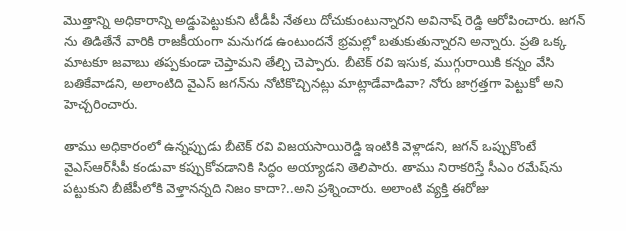మొత్తాన్ని అధికారాన్ని అడ్డుపెట్టుకుని టీడీపీ నేత‌లు దోచుకుంటున్నారని అవినాష్ రెడ్డి ఆరోపించారు. జగన్ ను తిడితేనే వారికి రాజకీయంగా మనుగడ ఉంటుందనే భ్రమల్లో బతుకుతున్నారని అన్నారు. ప్రతి ఒక్క మాటకూ జవాబు తప్పకుండా చెప్తామని తేల్చి చెప్పారు. బీటెక్‌ రవి ఇసుక, ముగ్గురాయికి కన్నం వేసి బతికేవాడని, అలాంటిది వైఎస్‌ జగన్‌ను నోటికొచ్చినట్లు మాట్లాడేవాడివా? నోరు జాగ్రత్తగా పెట్టుకో అని హెచ్చరించారు.

తాము అధికారంలో ఉన్నప్పుడు బీటెక్ రవి విజయసాయిరెడ్డి ఇంటికి వెళ్లాడని, జగన్ ఒప్పుకొంటే వైఎస్ఆర్‌సీపీ కండువా కప్పుకోవడానికి సిద్ధం అయ్యాడని తెలిపారు. తాము నిరాకరిస్తే సీఎం రమేష్‌ను పట్టుకుని బీజేపీలోకి వెళ్తానన్నది నిజం కాదా?..అని ప్రశ్నించారు. అలాంటి వ్యక్తి ఈరోజు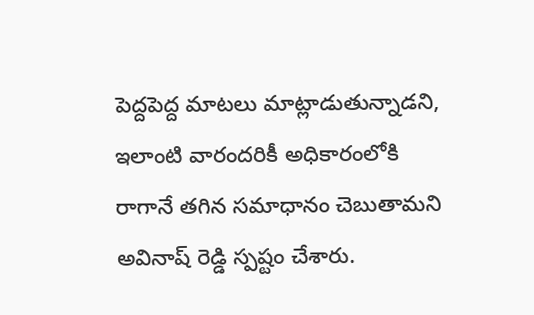పెద్దపెద్ద మాటలు మాట్లాడుతున్నాడని, ఇలాంటి వారందరికీ అధికారంలోకి రాగానే తగిన సమాధానం చెబుతామని అవినాష్ రెడ్డి స్పష్టం చేశారు.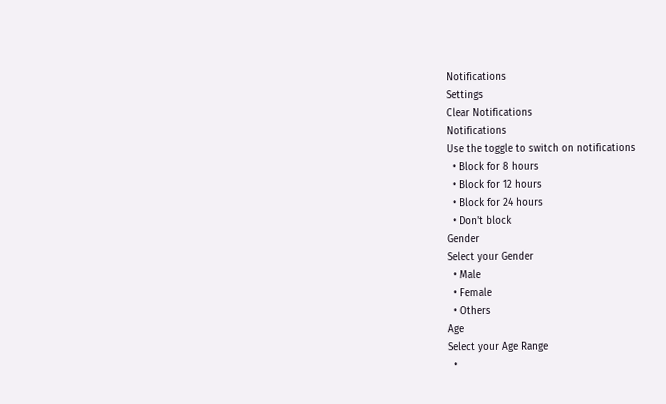Notifications
Settings
Clear Notifications
Notifications
Use the toggle to switch on notifications
  • Block for 8 hours
  • Block for 12 hours
  • Block for 24 hours
  • Don't block
Gender
Select your Gender
  • Male
  • Female
  • Others
Age
Select your Age Range
  •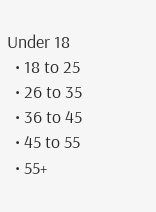Under 18
  • 18 to 25
  • 26 to 35
  • 36 to 45
  • 45 to 55
  • 55+